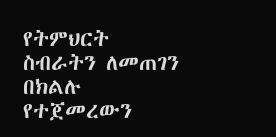የትምህርት ስብራትን ለመጠገን በክልሉ የተጀመረውን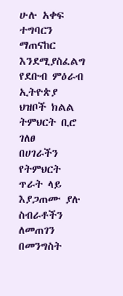ሁሉ አቀፍ ተግባርን ማጠናከር እንደሚያስፈልግ የደቡብ ምዕራብ ኢትዮጵያ ህዝቦች ክልል ትምህርት ቢሮ ገለፀ
በሀገራችን የትምህርት ጥራት ላይ እያጋጠሙ ያሉ ስብራቶችን ለመጠገን በመንግስት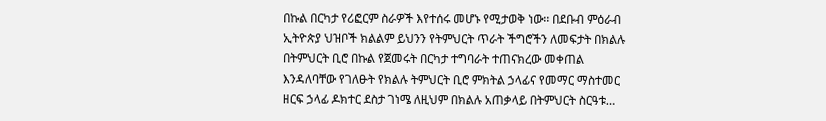በኩል በርካታ የሪፎርም ስራዎች እየተሰሩ መሆኑ የሚታወቅ ነው፡፡ በደቡብ ምዕራብ ኢትዮጵያ ህዝቦች ክልልም ይህንን የትምህርት ጥራት ችግሮችን ለመፍታት በክልሉ በትምህርት ቢሮ በኩል የጀመሩት በርካታ ተግባራት ተጠናክረው መቀጠል እንዳለባቸው የገለፁት የክልሉ ትምህርት ቢሮ ምክትል ኃላፊና የመማር ማስተመር ዘርፍ ኃላፊ ዶክተር ደስታ ገነሜ ለዚህም በክልሉ አጠቃላይ በትምህርት ስርዓቱ…